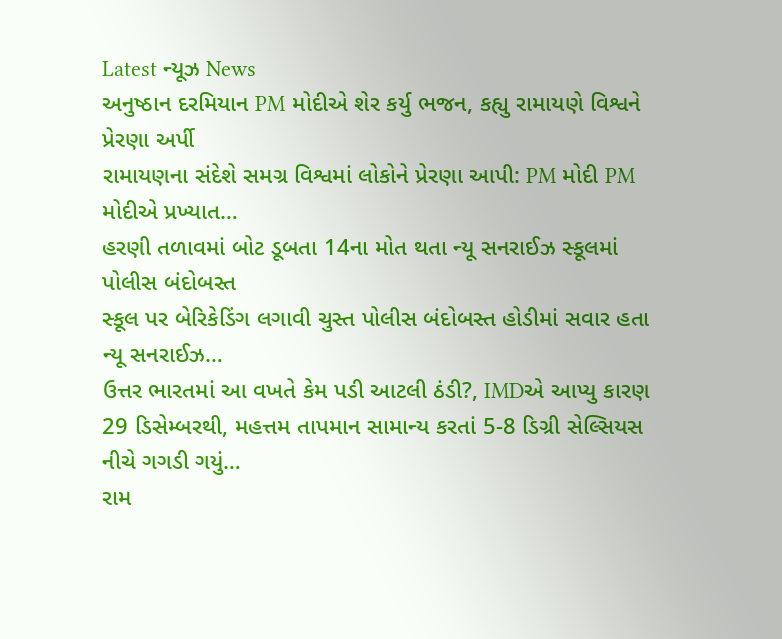Latest ન્યૂઝ News
અનુષ્ઠાન દરમિયાન PM મોદીએ શેર કર્યુ ભજન, કહ્યુ રામાયણે વિશ્વને પ્રેરણા અર્પી
રામાયણના સંદેશે સમગ્ર વિશ્વમાં લોકોને પ્રેરણા આપી: PM મોદી PM મોદીએ પ્રખ્યાત…
હરણી તળાવમાં બોટ ડૂબતા 14ના મોત થતા ન્યૂ સનરાઈઝ સ્કૂલમાં પોલીસ બંદોબસ્ત
સ્કૂલ પર બેરિકેડિંગ લગાવી ચુસ્ત પોલીસ બંદોબસ્ત હોડીમાં સવાર હતા ન્યૂ સનરાઈઝ…
ઉત્તર ભારતમાં આ વખતે કેમ પડી આટલી ઠંડી?, IMDએ આપ્યુ કારણ
29 ડિસેમ્બરથી, મહત્તમ તાપમાન સામાન્ય કરતાં 5-8 ડિગ્રી સેલ્સિયસ નીચે ગગડી ગયું…
રામ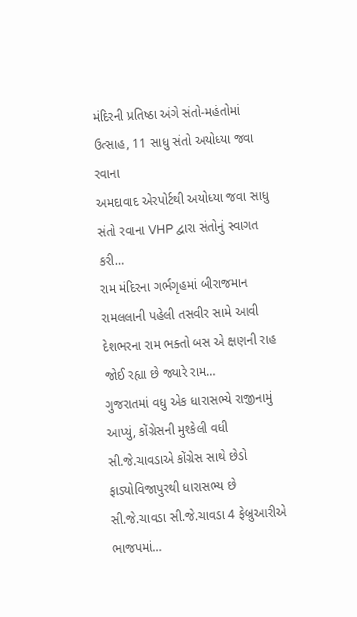મંદિરની પ્રતિષ્ઠા અંગે સંતો-મહંતોમાં ઉત્સાહ, 11 સાધુ સંતો અયોધ્યા જવા રવાના
અમદાવાદ એરપોર્ટથી અયોધ્યા જવા સાધુ સંતો રવાના VHP દ્વારા સંતોનું સ્વાગત કરી…
રામ મંદિરના ગર્ભગૃહમાં બીરાજમાન રામલલાની પહેલી તસવીર સામે આવી
દેશભરના રામ ભક્તો બસ એ ક્ષણની રાહ જોઈ રહ્યા છે જ્યારે રામ…
ગુજરાતમાં વધુ એક ધારાસભ્યે રાજીનામું આપ્યું, કોંગ્રેસની મુશ્કેલી વધી
સી.જે.ચાવડાએ કોંગ્રેસ સાથે છેડો ફાડ્યોવિજાપુરથી ધારાસભ્ય છે સી.જે.ચાવડા સી.જે.ચાવડા 4 ફેબ્રુઆરીએ ભાજપમાં…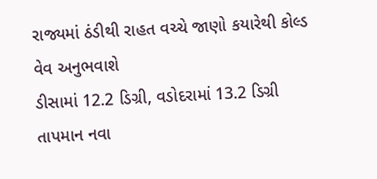રાજ્યમાં ઠંડીથી રાહત વચ્ચે જાણો કયારેથી કોલ્ડ વેવ અનુભવાશે
ડીસામાં 12.2 ડિગ્રી, વડોદરામાં 13.2 ડિગ્રી તાપમાન નવા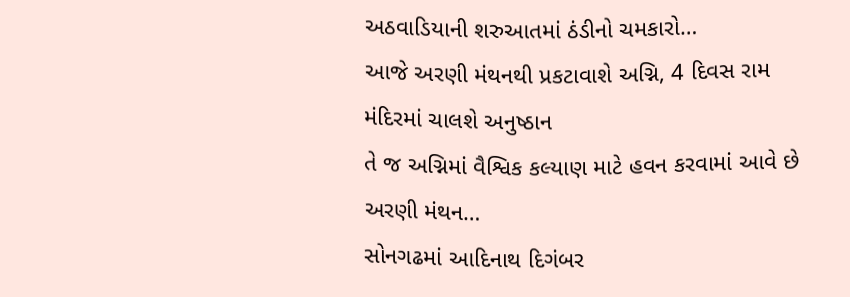અઠવાડિયાની શરુઆતમાં ઠંડીનો ચમકારો…
આજે અરણી મંથનથી પ્રકટાવાશે અગ્નિ, 4 દિવસ રામ મંદિરમાં ચાલશે અનુષ્ઠાન
તે જ અગ્નિમાં વૈશ્વિક કલ્યાણ માટે હવન કરવામાં આવે છે અરણી મંથન…
સોનગઢમાં આદિનાથ દિગંબર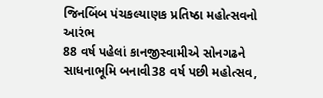જિનબિંબ પંચકલ્યાણક પ્રતિષ્ઠા મહોત્સવનો આરંભ
88 વર્ષ પહેલાં કાનજીસ્વામીએ સોનગઢને સાધનાભૂમિ બનાવી38 વર્ષ પછી મહોત્સવ,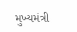મુખ્યમંત્રી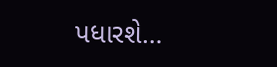પધારશે…